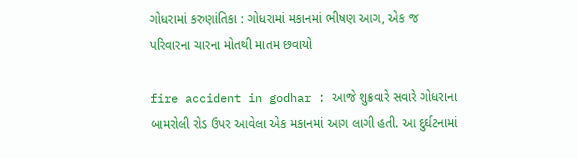ગોધરામાં કરુણાંતિકા : ગોધરામાં મકાનમાં ભીષણ આગ, એક જ પરિવારના ચારના મોતથી માતમ છવાયો

fire accident in godhar : આજે શુક્રવારે સવારે ગોધરાના બામરોલી રોડ ઉપર આવેલા એક મકાનમાં આગ લાગી હતી. આ દુર્ઘટનામાં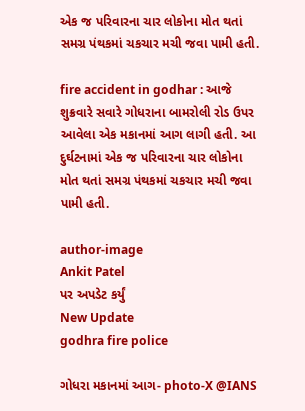એક જ પરિવારના ચાર લોકોના મોત થતાં સમગ્ર પંથકમાં ચકચાર મચી જવા પામી હતી.

fire accident in godhar : આજે શુક્રવારે સવારે ગોધરાના બામરોલી રોડ ઉપર આવેલા એક મકાનમાં આગ લાગી હતી. આ દુર્ઘટનામાં એક જ પરિવારના ચાર લોકોના મોત થતાં સમગ્ર પંથકમાં ચકચાર મચી જવા પામી હતી.

author-image
Ankit Patel
પર અપડેટ કર્યું
New Update
godhra fire police

ગોધરા મકાનમાં આગ- photo-X @IANS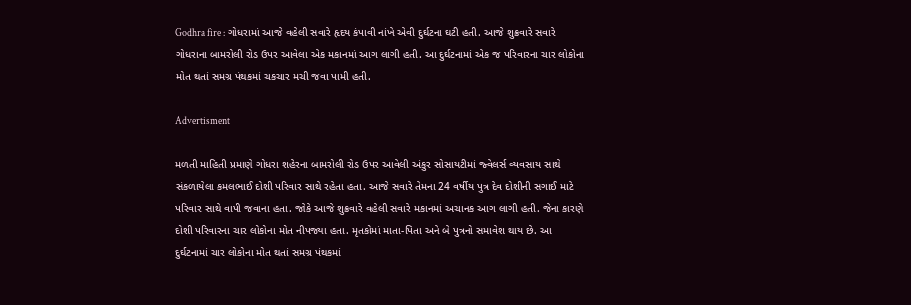Godhra fire : ગોધરામાં આજે વહેલી સવારે હૃદય કંપાવી નાંખે એવી દુર્ઘટના ઘટી હતી. આજે શુક્રવારે સવારે ગોધરાના બામરોલી રોડ ઉપર આવેલા એક મકાનમાં આગ લાગી હતી. આ દુર્ઘટનામાં એક જ પરિવારના ચાર લોકોના મોત થતાં સમગ્ર પંથકમાં ચકચાર મચી જવા પામી હતી.

Advertisment

મળતી માહિતી પ્રમાણે ગોધરા શહેરના બામરોલી રોડ ઉપર આવેલી અંકુર સોસાયટીમાં જ્વેલર્સ વ્યવસાય સાથે સંકળાયેલા કમલભાઈ દોશી પરિવાર સાથે રહેતા હતા. આજે સવારે તેમના 24 વર્ષીય પુત્ર દેવ દોશીની સગાઈ માટે પરિવાર સાથે વાપી જવાના હતા. જોકે આજે શુક્રવારે વહેલી સવારે મકાનમાં અચાનક આગ લાગી હતી. જેના કારણે દોશી પરિવારના ચાર લોકોના મોત નીપજ્યા હતા. મૃતકોમાં માતા-પિતા અને બે પુત્રનો સમાવેશ થાય છે. આ દુર્ઘટનામાં ચાર લોકોના મોત થતાં સમગ્ર પંથકમાં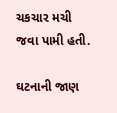ચકચાર મચી જવા પામી હતી.

ઘટનાની જાણ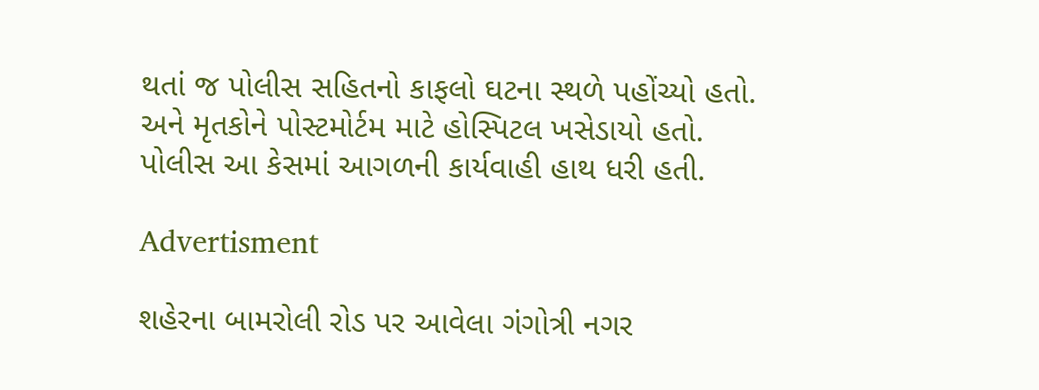થતાં જ પોલીસ સહિતનો કાફલો ઘટના સ્થળે પહોંચ્યો હતો. અને મૃતકોને પોસ્ટમોર્ટમ માટે હોસ્પિટલ ખસેડાયો હતો. પોલીસ આ કેસમાં આગળની કાર્યવાહી હાથ ધરી હતી.

Advertisment

શહેરના બામરોલી રોડ પર આવેલા ગંગોત્રી નગર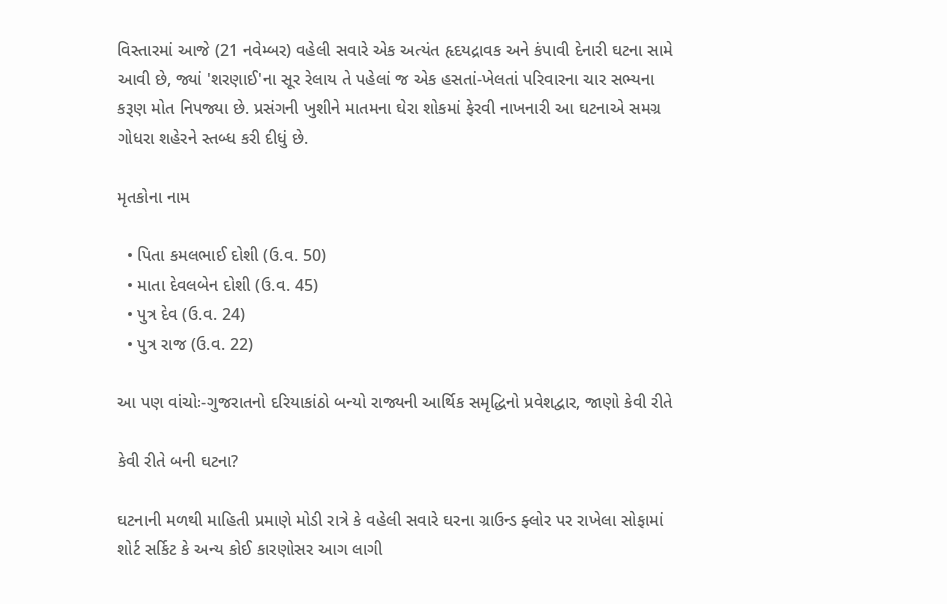વિસ્તારમાં આજે (21 નવેમ્બર) વહેલી સવારે એક અત્યંત હૃદયદ્રાવક અને કંપાવી દેનારી ઘટના સામે આવી છે, જ્યાં 'શરણાઈ'ના સૂર રેલાય તે પહેલાં જ એક હસતાં-ખેલતાં પરિવારના ચાર સભ્યના કરૂણ મોત નિપજ્યા છે. પ્રસંગની ખુશીને માતમના ઘેરા શોકમાં ફેરવી નાખનારી આ ઘટનાએ સમગ્ર ગોધરા શહેરને સ્તબ્ધ કરી દીધું છે.

મૃતકોના નામ

  • પિતા કમલભાઈ દોશી (ઉ.વ. 50)
  • માતા દેવલબેન દોશી (ઉ.વ. 45)
  • પુત્ર દેવ (ઉ.વ. 24)
  • પુત્ર રાજ (ઉ.વ. 22)

આ પણ વાંચોઃ-ગુજરાતનો દરિયાકાંઠો બન્યો રાજ્યની આર્થિક સમૃદ્ધિનો પ્રવેશદ્વાર, જાણો કેવી રીતે

કેવી રીતે બની ઘટના?

ઘટનાની મળથી માહિતી પ્રમાણે મોડી રાત્રે કે વહેલી સવારે ઘરના ગ્રાઉન્ડ ફ્લોર પર રાખેલા સોફામાં શોર્ટ સર્કિટ કે અન્ય કોઈ કારણોસર આગ લાગી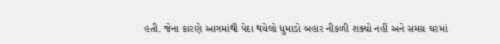હતી. જેના કારણે આગમાંથી પેદા થયેલો ધુમાડો બહાર નીકળી શક્યો નહીં અને સમગ્ર ઘરમાં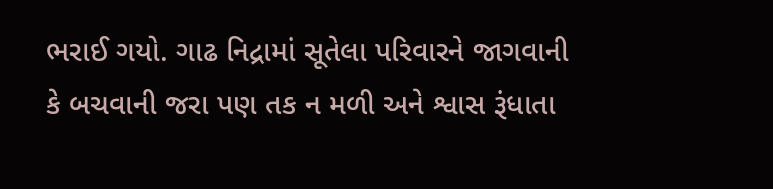ભરાઈ ગયો. ગાઢ નિદ્રામાં સૂતેલા પરિવારને જાગવાની કે બચવાની જરા પણ તક ન મળી અને શ્વાસ રૂંધાતા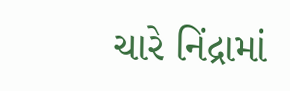ચારે નિંદ્રામાં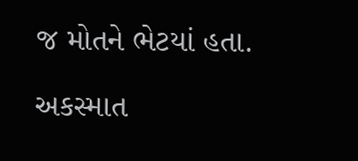જ મોતને ભેટયાં હતા.

અકસ્માત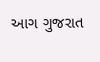આગ ગુજરાત